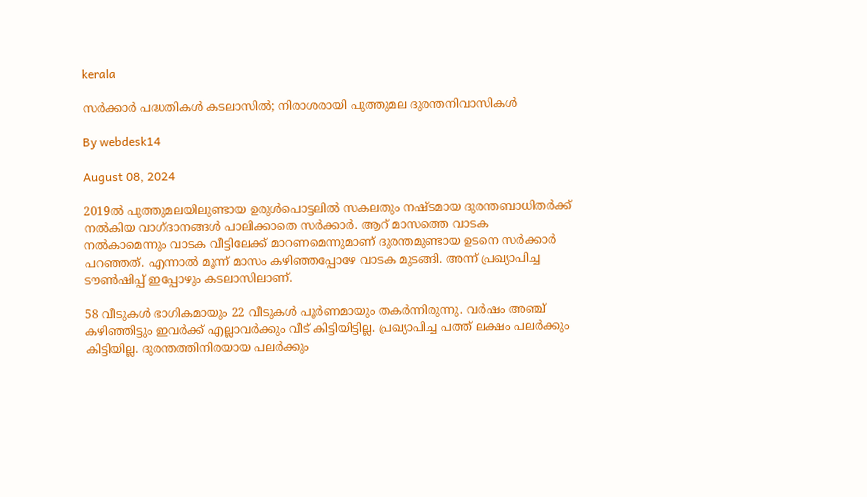kerala

സര്‍ക്കാര്‍ പദ്ധതികള്‍ കടലാസില്‍; നിരാശരായി പുത്തുമല ദുരന്തനിവാസികള്‍

By webdesk14

August 08, 2024

2019ൽ പുത്തുമലയിലുണ്ടായ ഉരുൾപൊട്ടലിൽ സകലതും നഷ്ടമായ ദുരന്തബാധിതർക്ക് നൽകിയ വാഗ്ദാനങ്ങൾ പാലിക്കാതെ സർക്കാർ. ആറ് മാസത്തെ വാടക നൽകാമെന്നും വാടക വീട്ടിലേക്ക് മാറണമെന്നുമാണ് ദുരന്തമുണ്ടായ ഉടനെ സർക്കാർ പറഞ്ഞത്. എന്നാൽ മൂന്ന് മാസം കഴിഞ്ഞപ്പോഴേ വാടക മുടങ്ങി. അന്ന് പ്രഖ്യാപിച്ച ടൗൺഷിപ്പ് ഇപ്പോഴും കടലാസിലാണ്.

58 വീടുകൾ ഭാഗികമായും 22 വീടുകൾ പൂർണമായും തകർന്നിരുന്നു. വർഷം അഞ്ച് കഴിഞ്ഞിട്ടും ഇവർക്ക് എല്ലാവർക്കും വീട് കിട്ടിയിട്ടില്ല. പ്രഖ്യാപിച്ച പത്ത് ലക്ഷം പലർക്കും കിട്ടിയില്ല. ദുരന്തത്തിനിരയായ പലർക്കും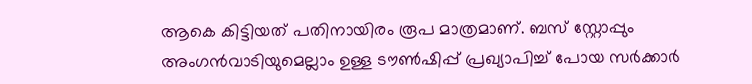ആകെ കിട്ടിയത് പതിനായിരം രൂപ മാത്രമാണ്. ബസ് സ്റ്റോപ്പും അംഗൻവാടിയുമെല്ലാം ഉള്ള ടൗൺഷിപ്പ് പ്രഖ്യാപിച്ച് പോയ സർക്കാർ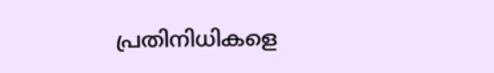പ്രതിനിധികളെ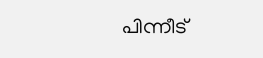പിന്നീട്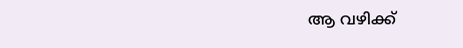ആ വഴിക്ക്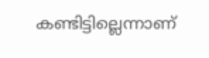കണ്ടിട്ടില്ലെന്നാണ്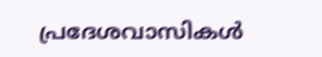പ്രദേശവാസികൾ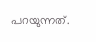പറയുന്നത്.